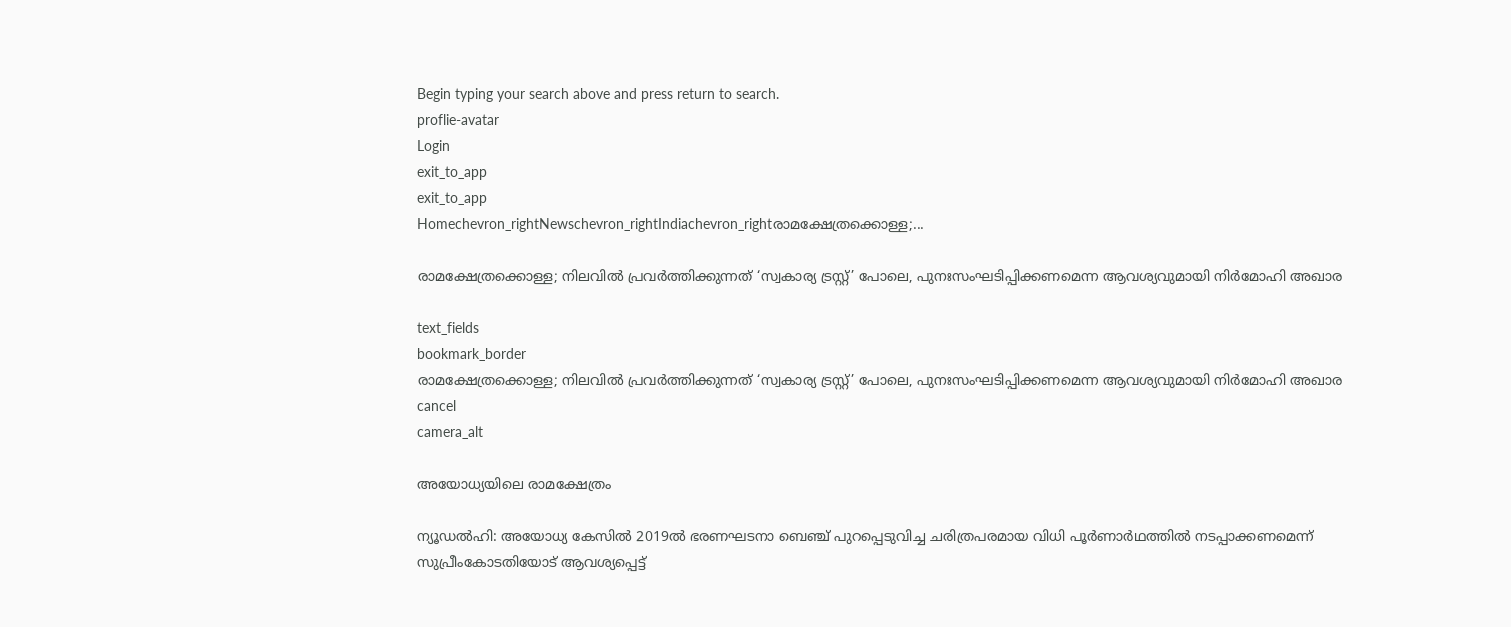Begin typing your search above and press return to search.
proflie-avatar
Login
exit_to_app
exit_to_app
Homechevron_rightNewschevron_rightIndiachevron_rightരാമക്ഷേത്രക്കൊള്ള;...

രാമക്ഷേത്രക്കൊള്ള; നിലവിൽ പ്രവർത്തിക്കുന്നത് ‘സ്വകാര്യ ട്രസ്റ്റ്’ പോലെ, പുനഃസംഘടിപ്പിക്കണമെന്ന ആവശ്യവുമായി നിർമോഹി അഖാര

text_fields
bookmark_border
രാമക്ഷേത്രക്കൊള്ള; നിലവിൽ പ്രവർത്തിക്കുന്നത് ‘സ്വകാര്യ ട്രസ്റ്റ്’ പോലെ, പുനഃസംഘടിപ്പിക്കണമെന്ന ആവശ്യവുമായി നിർമോഹി അഖാര
cancel
camera_alt

അയോധ്യയിലെ രാമക്ഷേത്രം

ന്യൂഡൽഹി: അയോധ്യ കേസിൽ 2019ൽ ഭരണഘടനാ ബെഞ്ച് പുറപ്പെടുവിച്ച ചരിത്രപരമായ വിധി പൂർണാർഥത്തിൽ നടപ്പാക്കണമെന്ന് സുപ്രീംകോടതിയോട് ആവശ്യപ്പെട്ട്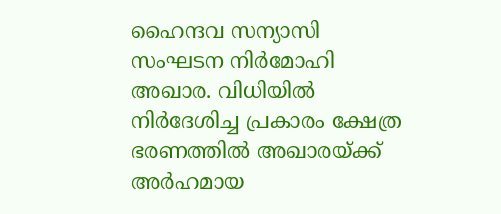ഹൈന്ദവ സന്യാസി സംഘടന നിർമോഹി അഖാര. വിധിയിൽ നിർദേശിച്ച പ്രകാരം ക്ഷേത്ര ഭരണത്തിൽ അഖാരയ്ക്ക് അർഹമായ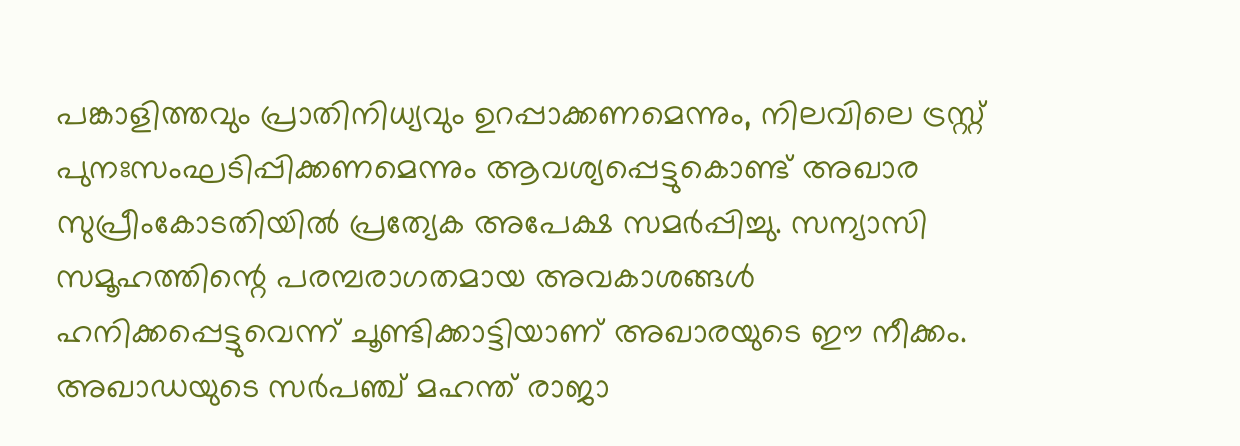പങ്കാളിത്തവും പ്രാതിനിധ്യവും ഉറപ്പാക്കണമെന്നും, നിലവിലെ ട്രസ്റ്റ് പുനഃസംഘടിപ്പിക്കണമെന്നും ആവശ്യപ്പെട്ടുകൊണ്ട് അഖാര സുപ്രീംകോടതിയിൽ പ്രത്യേക അപേക്ഷ സമർപ്പിച്ചു. സന്യാസി സമൂഹത്തിന്റെ പരമ്പരാഗതമായ അവകാശങ്ങൾ ഹനിക്കപ്പെട്ടുവെന്ന് ചൂണ്ടിക്കാട്ടിയാണ് അഖാരയുടെ ഈ നീക്കം. അഖാഡയുടെ സർപഞ്ച് മഹന്ത് രാജാ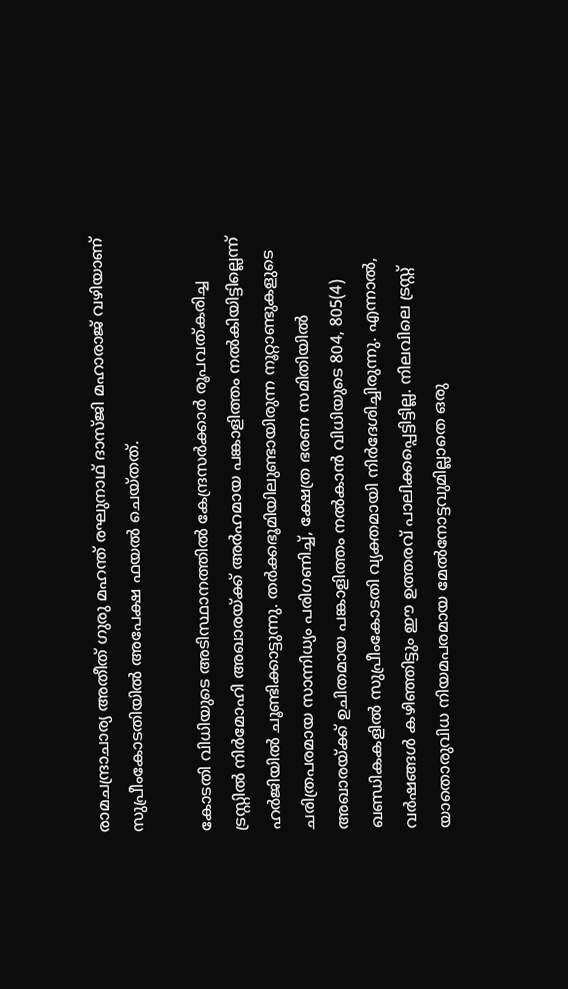രാമചന്ദ്രാചാര്യ അതീത് ഗുരു മഹന്ത് രഘുനാഥ് ദാസ്ജി മഹാരാജ് വഴിയാണ് സുപ്രീംകോടതിയിൽ അപേക്ഷ ഫയൽ ചെയ്തത്.

കോടതി വിധിയുടെ അടിസ്ഥാനത്തിൽ കേന്ദ്രസർക്കാർ രൂപവത്കരിച്ച ട്രസ്റ്റിൽ നിർമോഹി അഖാരയ്ക്ക് അർഹമായ പങ്കാളിത്തം നൽകിയിട്ടില്ലെന്ന് ഹർജിയിൽ ചൂണ്ടിക്കാട്ടുന്നു. തർക്കഭൂമിയിലുണ്ടായിരുന്ന നൂറ്റാണ്ടുകളുടെ ചരിത്രപരമായ സാന്നിധ്യം പരിഗണിച്ച്, ക്ഷേത്ര ഭരണ സമിതിയിൽ അഖാരയ്ക്ക് ഉചിതമായ പങ്കാളിത്തം നൽകാൻ വിധിയുടെ 804, 805(4) ഖണ്ഡികകളിൽ സുപ്രീംകോടതി വ്യക്തമായി നിർദേശിച്ചിരുന്നു. എന്നാൽ, വർഷങ്ങൾ കഴിഞ്ഞിട്ടും ഈ ഉത്തരവ് പാലിക്കപ്പെട്ടിട്ടില്ല. നിലവിലെ ട്രസ്റ്റ് യാതൊരുവിധ നിയമപരമായ മേൽനോട്ടവുമില്ലാതെ ഒരു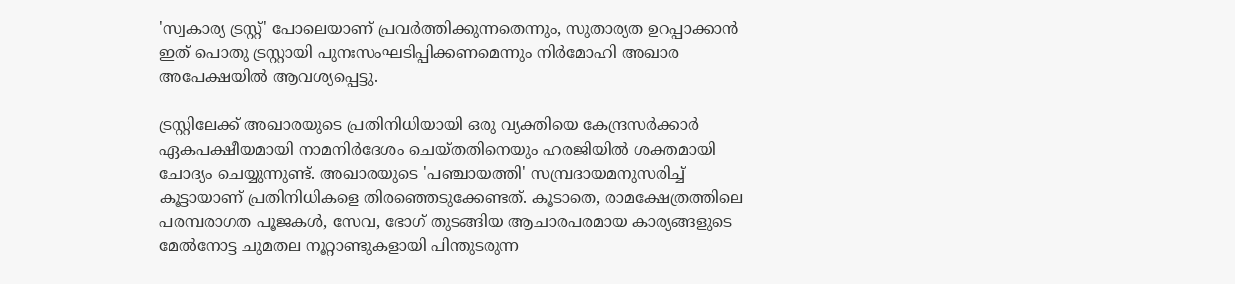'സ്വകാര്യ ട്രസ്റ്റ്' പോലെയാണ് പ്രവർത്തിക്കുന്നതെന്നും, സുതാര്യത ഉറപ്പാക്കാൻ ഇത് പൊതു ട്രസ്റ്റായി പുനഃസംഘടിപ്പിക്കണമെന്നും നിർമോഹി അഖാര അപേക്ഷയിൽ ആവശ്യപ്പെട്ടു.

ട്രസ്റ്റിലേക്ക് അഖാരയുടെ പ്രതിനിധിയായി ഒരു വ്യക്തിയെ കേന്ദ്രസർക്കാർ ഏകപക്ഷീയമായി നാമനിർദേശം ചെയ്തതിനെയും ഹരജിയിൽ ശക്തമായി ചോദ്യം ചെയ്യുന്നുണ്ട്. അഖാരയുടെ 'പഞ്ചായത്തി' സമ്പ്രദായമനുസരിച്ച് കൂട്ടായാണ് പ്രതിനിധികളെ തിരഞ്ഞെടുക്കേണ്ടത്. കൂടാതെ, രാമക്ഷേത്രത്തിലെ പരമ്പരാഗത പൂജകൾ, സേവ, ഭോഗ് തുടങ്ങിയ ആചാരപരമായ കാര്യങ്ങളുടെ മേൽനോട്ട ചുമതല നൂറ്റാണ്ടുകളായി പിന്തുടരുന്ന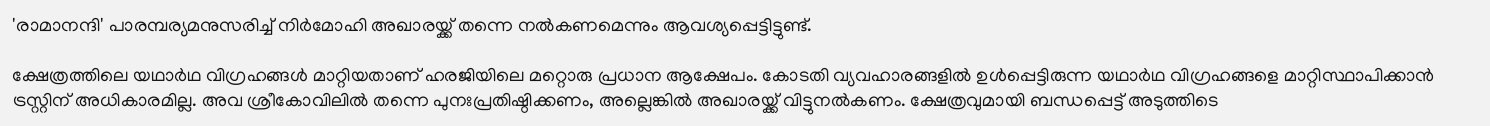'രാമാനന്ദി' പാരമ്പര്യമനുസരിച്ച് നിർമോഹി അഖാരയ്ക്ക് തന്നെ നൽകണമെന്നും ആവശ്യപ്പെട്ടിട്ടുണ്ട്.

ക്ഷേത്രത്തിലെ യഥാർഥ വിഗ്രഹങ്ങൾ മാറ്റിയതാണ് ഹരജിയിലെ മറ്റൊരു പ്രധാന ആക്ഷേപം. കോടതി വ്യവഹാരങ്ങളിൽ ഉൾപ്പെട്ടിരുന്ന യഥാർഥ വിഗ്രഹങ്ങളെ മാറ്റിസ്ഥാപിക്കാൻ ട്രസ്റ്റിന് അധികാരമില്ല. അവ ശ്രീകോവിലിൽ തന്നെ പുനഃപ്രതിഷ്ഠിക്കണം, അല്ലെങ്കിൽ അഖാരയ്ക്ക് വിട്ടുനൽകണം. ക്ഷേത്രവുമായി ബന്ധപ്പെട്ട് അടുത്തിടെ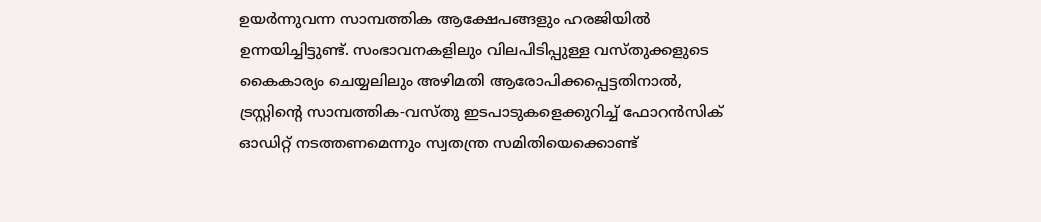ഉയർന്നുവന്ന സാമ്പത്തിക ആക്ഷേപങ്ങളും ഹരജിയിൽ ഉന്നയിച്ചിട്ടുണ്ട്. സംഭാവനകളിലും വിലപിടിപ്പുള്ള വസ്തുക്കളുടെ കൈകാര്യം ചെയ്യലിലും അഴിമതി ആരോപിക്കപ്പെട്ടതിനാൽ, ട്രസ്റ്റിന്റെ സാമ്പത്തിക-വസ്തു ഇടപാടുകളെക്കുറിച്ച് ഫോറൻസിക് ഓഡിറ്റ് നടത്തണമെന്നും സ്വതന്ത്ര സമിതിയെക്കൊണ്ട്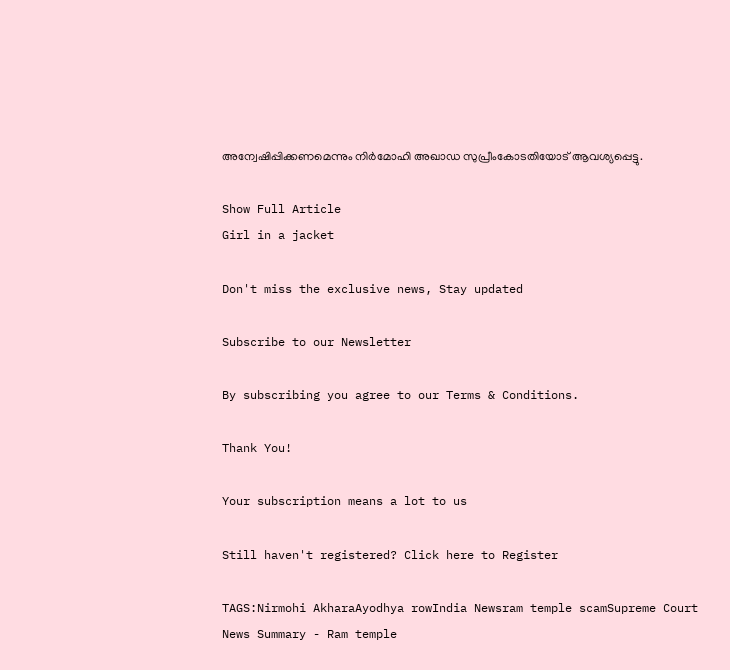അന്വേഷിപ്പിക്കണമെന്നും നിർമോഹി അഖാഡ സുപ്രീംകോടതിയോട് ആവശ്യപ്പെട്ടു.

Show Full Article
Girl in a jacket

Don't miss the exclusive news, Stay updated

Subscribe to our Newsletter

By subscribing you agree to our Terms & Conditions.

Thank You!

Your subscription means a lot to us

Still haven't registered? Click here to Register

TAGS:Nirmohi AkharaAyodhya rowIndia Newsram temple scamSupreme Court
News Summary - Ram temple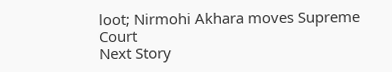loot; Nirmohi Akhara moves Supreme Court
Next Story